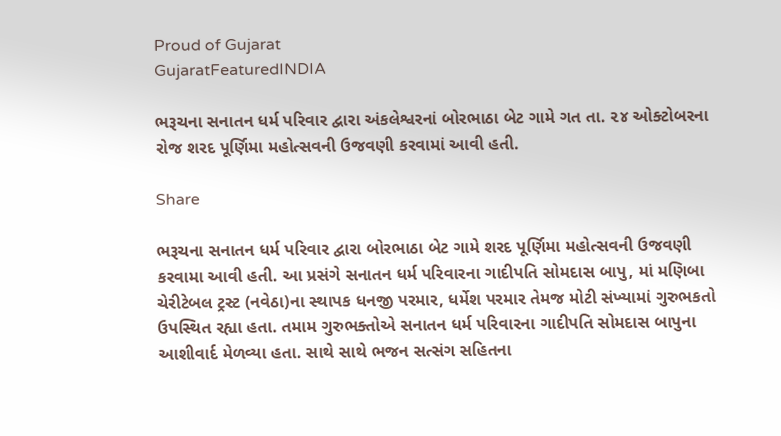Proud of Gujarat
GujaratFeaturedINDIA

ભરૂચના સનાતન ધર્મ પરિવાર દ્વારા અંકલેશ્વરનાં બોરભાઠા બેટ ગામે ગત તા. ૨૪ ઓક્ટોબરના રોજ શરદ પૂર્ણિમા મહોત્સવની ઉજવણી કરવામાં આવી હતી.

Share

ભરૂચના સનાતન ધર્મ પરિવાર દ્વારા બોરભાઠા બેટ ગામે શરદ પૂર્ણિમા મહોત્સવની ઉજવણી કરવામા આવી હતી. આ પ્રસંગે સનાતન ધર્મ પરિવારના ગાદીપતિ સોમદાસ બાપુ, માં મણિબા ચેરીટેબલ ટ્રસ્ટ (નવેઠા)ના સ્થાપક ધનજી પરમાર, ધર્મેશ પરમાર તેમજ મોટી સંખ્યામાં ગુરુભકતો ઉપસ્થિત રહ્યા હતા. તમામ ગુરુભક્તોએ સનાતન ધર્મ પરિવારના ગાદીપતિ સોમદાસ બાપુના આશીવાર્દ મેળવ્યા હતા. સાથે સાથે ભજન સત્સંગ સહિતના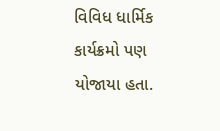વિવિધ ધાર્મિક કાર્યક્રમો પણ યોજાયા હતા.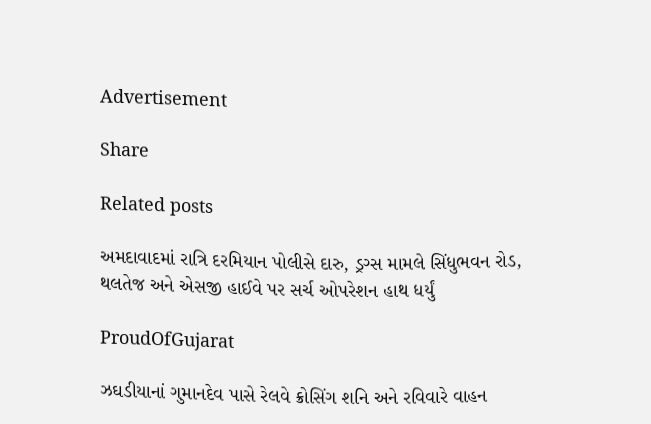Advertisement

Share

Related posts

અમદાવાદમાં રાત્રિ દરમિયાન પોલીસે દારુ, ડ્રગ્સ મામલે સિંધુભવન રોડ, થલતેજ અને એસજી હાઈવે પર સર્ચ ઓપરેશન હાથ ધર્યું

ProudOfGujarat

ઝઘડીયાનાં ગુમાનદેવ પાસે રેલવે ક્રોસિંગ શનિ અને રવિવારે વાહન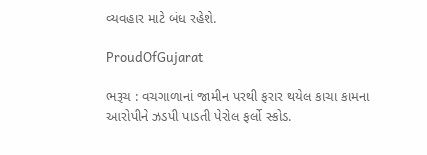વ્યવહાર માટે બંધ રહેશે.

ProudOfGujarat

ભરૂચ : વચગાળાનાં જામીન પરથી ફરાર થયેલ કાચા કામના આરોપીને ઝડપી પાડતી પેરોલ ફર્લો સ્કોડ.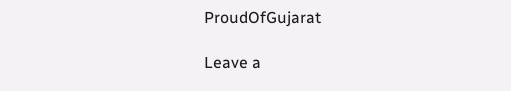ProudOfGujarat

Leave a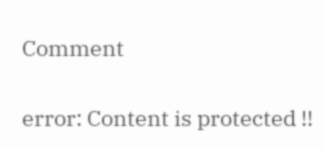Comment

error: Content is protected !!